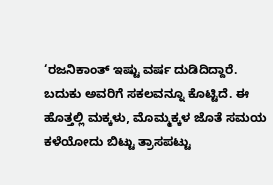‘ರಜನಿಕಾಂತ್ ಇಷ್ಟು ವರ್ಷ ದುಡಿದಿದ್ದಾರೆ. ಬದುಕು ಅವರಿಗೆ ಸಕಲವನ್ನೂ ಕೊಟ್ಟಿದೆ. ಈ ಹೊತ್ತಲ್ಲಿ ಮಕ್ಕಳು, ಮೊಮ್ಮಕ್ಕಳ ಜೊತೆ ಸಮಯ ಕಳೆಯೋದು ಬಿಟ್ಟು ತ್ರಾಸಪಟ್ಟು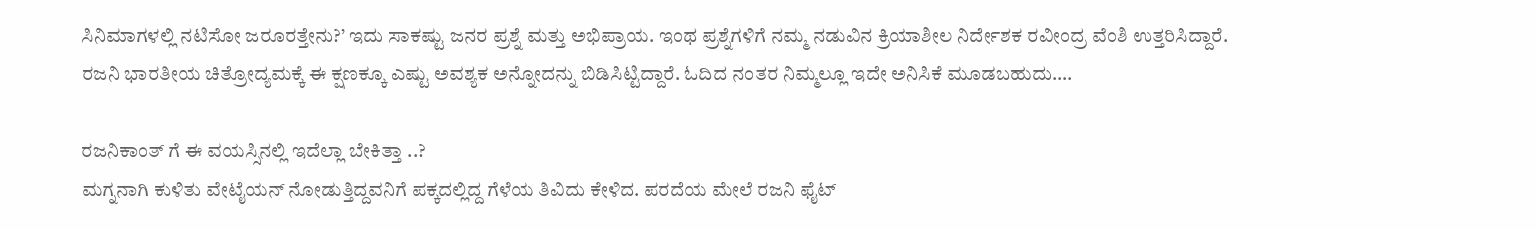ಸಿನಿಮಾಗಳಲ್ಲಿ ನಟಿಸೋ ಜರೂರತ್ತೇನು?’ ಇದು ಸಾಕಷ್ಟು ಜನರ ಪ್ರಶ್ನೆ ಮತ್ತು ಅಭಿಪ್ರಾಯ. ಇಂಥ ಪ್ರಶ್ನೆಗಳಿಗೆ ನಮ್ಮ ನಡುವಿನ ಕ್ರಿಯಾಶೀಲ ನಿರ್ದೇಶಕ ರವೀಂದ್ರ ವೆಂಶಿ ಉತ್ತರಿಸಿದ್ದಾರೆ. ರಜನಿ ಭಾರತೀಯ ಚಿತ್ರೋದ್ಯಮಕ್ಕೆ ಈ ಕ್ಷಣಕ್ಕೂ ಎಷ್ಟು ಅವಶ್ಯಕ ಅನ್ನೋದನ್ನು ಬಿಡಿಸಿಟ್ಟಿದ್ದಾರೆ. ಓದಿದ ನಂತರ ನಿಮ್ಮಲ್ಲೂ ಇದೇ ಅನಿಸಿಕೆ ಮೂಡಬಹುದು….

ರಜನಿಕಾಂತ್ ಗೆ ಈ ವಯಸ್ಸಿನಲ್ಲಿ ಇದೆಲ್ಲಾ ಬೇಕಿತ್ತಾ ..?
ಮಗ್ನನಾಗಿ ಕುಳಿತು ವೇಟೈಯನ್ ನೋಡುತ್ತಿದ್ದವನಿಗೆ ಪಕ್ಕದಲ್ಲಿದ್ದ ಗೆಳೆಯ ತಿವಿದು ಕೇಳಿದ. ಪರದೆಯ ಮೇಲೆ ರಜನಿ ಫೈಟ್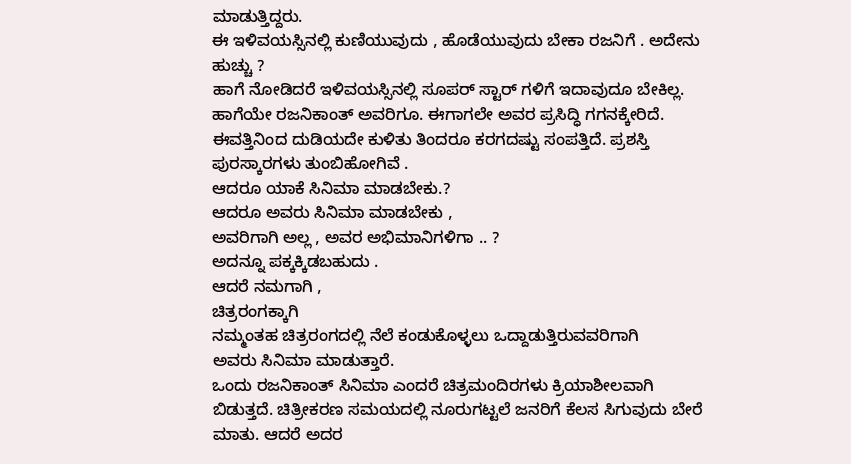ಮಾಡುತ್ತಿದ್ದರು.
ಈ ಇಳಿವಯಸ್ಸಿನಲ್ಲಿ ಕುಣಿಯುವುದು , ಹೊಡೆಯುವುದು ಬೇಕಾ ರಜನಿಗೆ . ಅದೇನು ಹುಚ್ಚು ?
ಹಾಗೆ ನೋಡಿದರೆ ಇಳಿವಯಸ್ಸಿನಲ್ಲಿ ಸೂಪರ್ ಸ್ಟಾರ್ ಗಳಿಗೆ ಇದಾವುದೂ ಬೇಕಿಲ್ಲ. ಹಾಗೆಯೇ ರಜನಿಕಾಂತ್ ಅವರಿಗೂ. ಈಗಾಗಲೇ ಅವರ ಪ್ರಸಿದ್ಧಿ ಗಗನಕ್ಕೇರಿದೆ. ಈವತ್ತಿನಿಂದ ದುಡಿಯದೇ ಕುಳಿತು ತಿಂದರೂ ಕರಗದಷ್ಟು ಸಂಪತ್ತಿದೆ. ಪ್ರಶಸ್ತಿ ಪುರಸ್ಕಾರಗಳು ತುಂಬಿಹೋಗಿವೆ .
ಆದರೂ ಯಾಕೆ ಸಿನಿಮಾ ಮಾಡಬೇಕು.?
ಆದರೂ ಅವರು ಸಿನಿಮಾ ಮಾಡಬೇಕು ,
ಅವರಿಗಾಗಿ ಅಲ್ಲ , ಅವರ ಅಭಿಮಾನಿಗಳಿಗಾ .. ?
ಅದನ್ನೂ ಪಕ್ಕಕ್ಕಿಡಬಹುದು .
ಆದರೆ ನಮಗಾಗಿ ,
ಚಿತ್ರರಂಗಕ್ಕಾಗಿ
ನಮ್ಮಂತಹ ಚಿತ್ರರಂಗದಲ್ಲಿ ನೆಲೆ ಕಂಡುಕೊಳ್ಳಲು ಒದ್ದಾಡುತ್ತಿರುವವರಿಗಾಗಿ
ಅವರು ಸಿನಿಮಾ ಮಾಡುತ್ತಾರೆ.
ಒಂದು ರಜನಿಕಾಂತ್ ಸಿನಿಮಾ ಎಂದರೆ ಚಿತ್ರಮಂದಿರಗಳು ಕ್ರಿಯಾಶೀಲವಾಗಿ ಬಿಡುತ್ತದೆ. ಚಿತ್ರೀಕರಣ ಸಮಯದಲ್ಲಿ ನೂರುಗಟ್ಟಲೆ ಜನರಿಗೆ ಕೆಲಸ ಸಿಗುವುದು ಬೇರೆ ಮಾತು. ಆದರೆ ಅದರ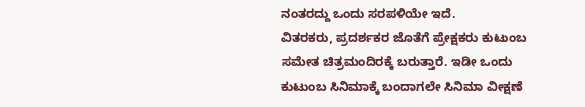ನಂತರದ್ದು ಒಂದು ಸರಪಳಿಯೇ ಇದೆ.
ವಿತರಕರು, ಪ್ರದರ್ಶಕರ ಜೊತೆಗೆ ಪ್ರೇಕ್ಷಕರು ಕುಟುಂಬ ಸಮೇತ ಚಿತ್ರಮಂದಿರಕ್ಕೆ ಬರುತ್ತಾರೆ. ಇಡೀ ಒಂದು ಕುಟುಂಬ ಸಿನಿಮಾಕ್ಕೆ ಬಂದಾಗಲೇ ಸಿನಿಮಾ ವೀಕ್ಷಣೆ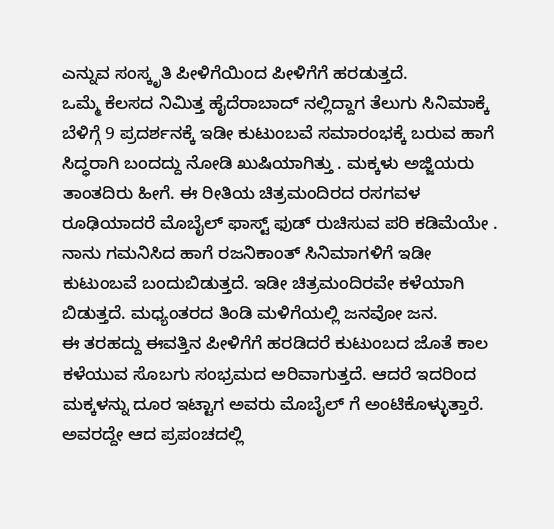ಎನ್ನುವ ಸಂಸ್ಕೃತಿ ಪೀಳಿಗೆಯಿಂದ ಪೀಳಿಗೆಗೆ ಹರಡುತ್ತದೆ.
ಒಮ್ಮೆ ಕೆಲಸದ ನಿಮಿತ್ತ ಹೈದೆರಾಬಾದ್ ನಲ್ಲಿದ್ದಾಗ ತೆಲುಗು ಸಿನಿಮಾಕ್ಕೆ ಬೆಳಿಗ್ಗೆ 9 ಪ್ರದರ್ಶನಕ್ಕೆ ಇಡೀ ಕುಟುಂಬವೆ ಸಮಾರಂಭಕ್ಕೆ ಬರುವ ಹಾಗೆ ಸಿದ್ಧರಾಗಿ ಬಂದದ್ದು ನೋಡಿ ಖುಷಿಯಾಗಿತ್ತು . ಮಕ್ಕಳು ಅಜ್ಜಿಯರು ತಾಂತದಿರು ಹೀಗೆ. ಈ ರೀತಿಯ ಚಿತ್ರಮಂದಿರದ ರಸಗವಳ ರೂಢಿಯಾದರೆ ಮೊಬೈಲ್ ಫಾಸ್ಟ್ ಫುಡ್ ರುಚಿಸುವ ಪರಿ ಕಡಿಮೆಯೇ .
ನಾನು ಗಮನಿಸಿದ ಹಾಗೆ ರಜನಿಕಾಂತ್ ಸಿನಿಮಾಗಳಿಗೆ ಇಡೀ ಕುಟುಂಬವೆ ಬಂದುಬಿಡುತ್ತದೆ. ಇಡೀ ಚಿತ್ರಮಂದಿರವೇ ಕಳೆಯಾಗಿ ಬಿಡುತ್ತದೆ. ಮಧ್ಯಂತರದ ತಿಂಡಿ ಮಳಿಗೆಯಲ್ಲಿ ಜನವೋ ಜನ.
ಈ ತರಹದ್ದು ಈವತ್ತಿನ ಪೀಳಿಗೆಗೆ ಹರಡಿದರೆ ಕುಟುಂಬದ ಜೊತೆ ಕಾಲ ಕಳೆಯುವ ಸೊಬಗು ಸಂಭ್ರಮದ ಅರಿವಾಗುತ್ತದೆ. ಆದರೆ ಇದರಿಂದ ಮಕ್ಕಳನ್ನು ದೂರ ಇಟ್ಟಾಗ ಅವರು ಮೊಬೈಲ್ ಗೆ ಅಂಟಿಕೊಳ್ಳುತ್ತಾರೆ. ಅವರದ್ದೇ ಆದ ಪ್ರಪಂಚದಲ್ಲಿ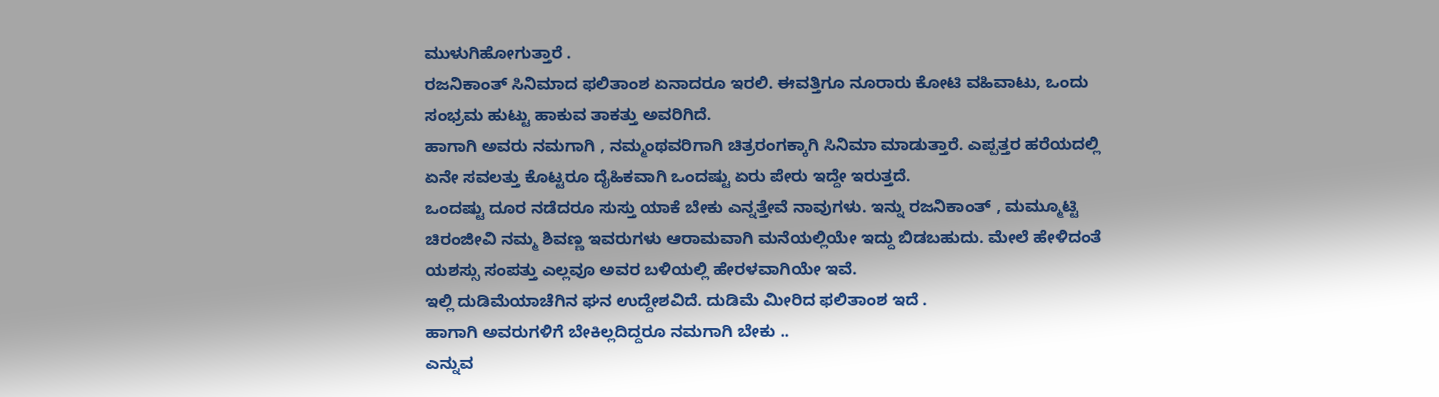ಮುಳುಗಿಹೋಗುತ್ತಾರೆ .
ರಜನಿಕಾಂತ್ ಸಿನಿಮಾದ ಫಲಿತಾಂಶ ಏನಾದರೂ ಇರಲಿ. ಈವತ್ತಿಗೂ ನೂರಾರು ಕೋಟಿ ವಹಿವಾಟು, ಒಂದು ಸಂಭ್ರಮ ಹುಟ್ಟು ಹಾಕುವ ತಾಕತ್ತು ಅವರಿಗಿದೆ.
ಹಾಗಾಗಿ ಅವರು ನಮಗಾಗಿ , ನಮ್ಮಂಥವರಿಗಾಗಿ ಚಿತ್ರರಂಗಕ್ಕಾಗಿ ಸಿನಿಮಾ ಮಾಡುತ್ತಾರೆ. ಎಪ್ಪತ್ತರ ಹರೆಯದಲ್ಲಿ ಏನೇ ಸವಲತ್ತು ಕೊಟ್ಟರೂ ದೈಹಿಕವಾಗಿ ಒಂದಷ್ಟು ಏರು ಪೇರು ಇದ್ದೇ ಇರುತ್ತದೆ.
ಒಂದಷ್ಟು ದೂರ ನಡೆದರೂ ಸುಸ್ತು ಯಾಕೆ ಬೇಕು ಎನ್ನತ್ತೇವೆ ನಾವುಗಳು. ಇನ್ನು ರಜನಿಕಾಂತ್ , ಮಮ್ಮೂಟ್ಟಿ ಚಿರಂಜೀವಿ ನಮ್ಮ ಶಿವಣ್ಣ ಇವರುಗಳು ಆರಾಮವಾಗಿ ಮನೆಯಲ್ಲಿಯೇ ಇದ್ದು ಬಿಡಬಹುದು. ಮೇಲೆ ಹೇಳಿದಂತೆ ಯಶಸ್ಸು ಸಂಪತ್ತು ಎಲ್ಲವೂ ಅವರ ಬಳಿಯಲ್ಲಿ ಹೇರಳವಾಗಿಯೇ ಇವೆ.
ಇಲ್ಲಿ ದುಡಿಮೆಯಾಚೆಗಿನ ಘನ ಉದ್ದೇಶವಿದೆ. ದುಡಿಮೆ ಮೀರಿದ ಫಲಿತಾಂಶ ಇದೆ .
ಹಾಗಾಗಿ ಅವರುಗಳಿಗೆ ಬೇಕಿಲ್ಲದಿದ್ದರೂ ನಮಗಾಗಿ ಬೇಕು ..
ಎನ್ನುವ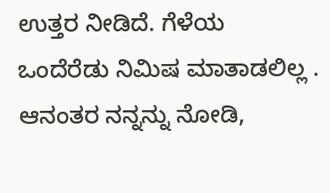ಉತ್ತರ ನೀಡಿದೆ. ಗೆಳೆಯ ಒಂದೆರೆಡು ನಿಮಿಷ ಮಾತಾಡಲಿಲ್ಲ . ಆನಂತರ ನನ್ನನ್ನು ನೋಡಿ,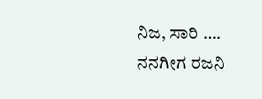ನಿಜ, ಸಾರಿ ….
ನನಗೀಗ ರಜನಿ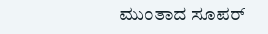ಮುಂತಾದ ಸೂಪರ್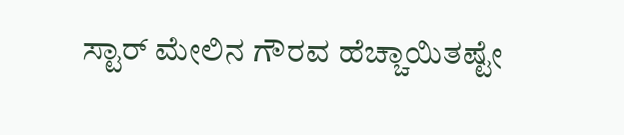ಸ್ಟಾರ್ ಮೇಲಿನ ಗೌರವ ಹೆಚ್ಚಾಯಿತಷ್ಟೇ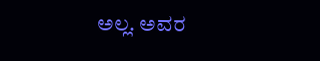ಅಲ್ಲ. ಅವರ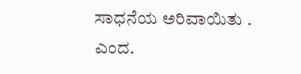ಸಾಧನೆಯ ಅರಿವಾಯಿತು .
ಎಂದ.